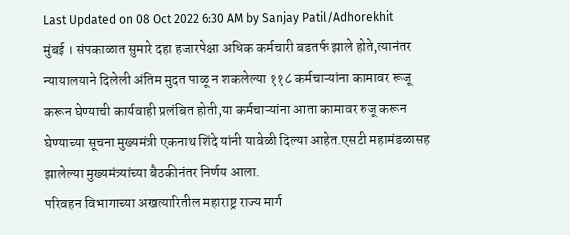Last Updated on 08 Oct 2022 6:30 AM by Sanjay Patil/Adhorekhit
मुंबई । संपकाळात सुमारे दहा हजारपेक्षा अधिक कर्मचारी बडतर्फ झाले होते,त्यानंतर न्यायालयाने दिलेली अंतिम मुदत पाळू न शकलेल्या ११८ कर्मचाऱ्यांना कामावर रूजू करून घेण्याची कार्यवाही प्रलंबित होती,या कर्मचाऱ्यांना आता कामावर रुजू करून घेण्याच्या सूचना मुख्यमंत्री एकनाथ शिंदे यांनी यावेळी दिल्या आहेत.एसटी महामंडळासह झालेल्या मुख्यमंत्र्यांच्या बैठकीनंतर निर्णय आला.
परिवहन विभागाच्या अखत्यारितील महाराष्ट्र राज्य मार्ग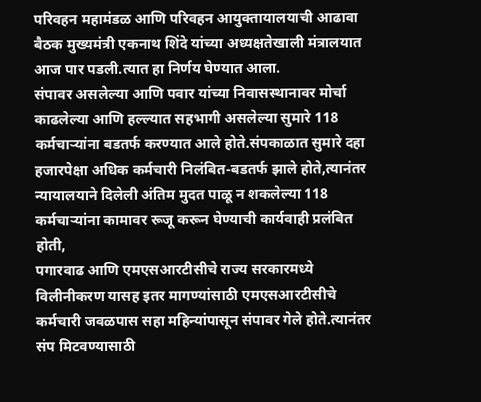परिवहन महामंडळ आणि परिवहन आयुक्तायालयाची आढावा बैठक मुख्यमंत्री एकनाथ शिंदे यांच्या अध्यक्षतेखाली मंत्रालयात आज पार पडली.त्यात हा निर्णय घेण्यात आला.
संपावर असलेल्या आणि पवार यांच्या निवासस्थानावर मोर्चा काढलेल्या आणि हल्ल्यात सहभागी असलेल्या सुमारे 118 कर्मचाऱ्यांना बडतर्फ करण्यात आले होते.संपकाळात सुमारे दहा हजारपेक्षा अधिक कर्मचारी निलंबित-बडतर्फ झाले होते,त्यानंतर न्यायालयाने दिलेली अंतिम मुदत पाळू न शकलेल्या 118 कर्मचाऱ्यांना कामावर रूजू करून घेण्याची कार्यवाही प्रलंबित होती,
पगारवाढ आणि एमएसआरटीसीचे राज्य सरकारमध्ये विलीनीकरण यासह इतर मागण्यांसाठी एमएसआरटीसीचे कर्मचारी जवळपास सहा महिन्यांपासून संपावर गेले होते.त्यानंतर संप मिटवण्यासाठी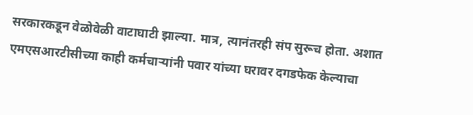सरकारकडून वेळोवेळी वाटाघाटी झाल्या. मात्र, त्यानंतरही संप सुरूच होता. अशात एमएसआरटीसीच्या काही कर्मचाऱ्यांनी पवार यांच्या घरावर दगडफेक केल्याचा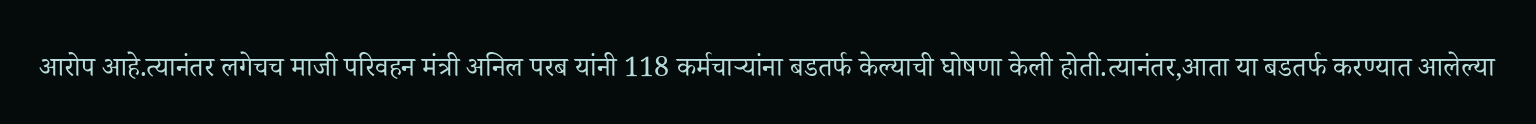आरोप आहे.त्यानंतर लगेचच माजी परिवहन मंत्री अनिल परब यांनी 118 कर्मचाऱ्यांना बडतर्फ केल्याची घोषणा केली होती.त्यानंतर,आता या बडतर्फ करण्यात आलेल्या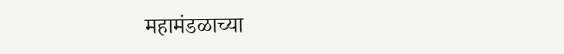महामंडळाच्या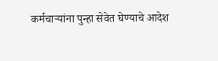कर्मचाऱ्यांना पुन्हा सेवेत घेण्याचे आदेश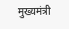मुख्यमंत्री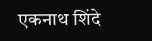एकनाथ शिंदे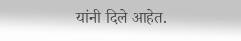यांनी दिले आहेत.